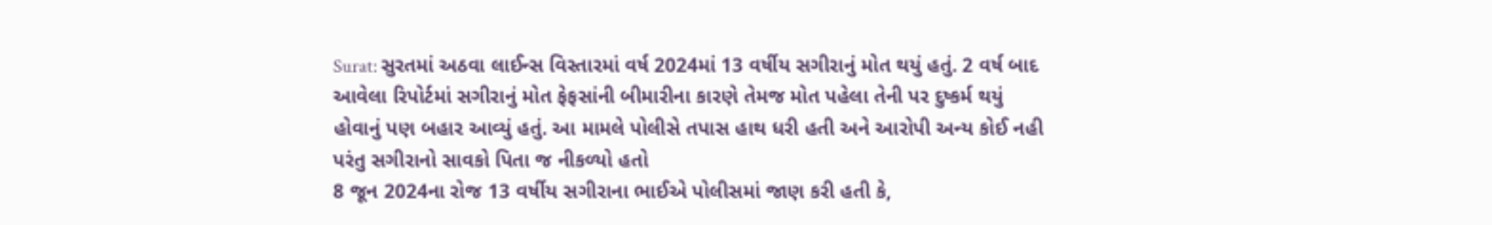Surat: સુરતમાં અઠવા લાઈન્સ વિસ્તારમાં વર્ષ 2024માં 13 વર્ષીય સગીરાનું મોત થયું હતું. 2 વર્ષ બાદ આવેલા રિપોર્ટમાં સગીરાનું મોત ફેફસાંની બીમારીના કારણે તેમજ મોત પહેલા તેની પર દુષ્કર્મ થયું હોવાનું પણ બહાર આવ્યું હતું. આ મામલે પોલીસે તપાસ હાથ ધરી હતી અને આરોપી અન્ય કોઈ નહી પરંતુ સગીરાનો સાવકો પિતા જ નીકળ્યો હતો
8 જૂન 2024ના રોજ 13 વર્ષીય સગીરાના ભાઈએ પોલીસમાં જાણ કરી હતી કે,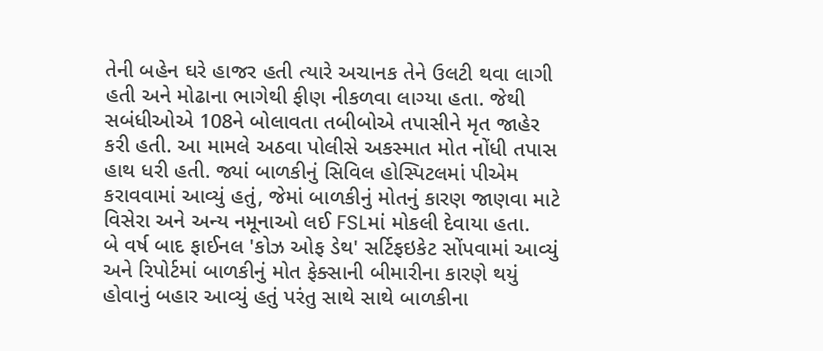તેની બહેન ઘરે હાજર હતી ત્યારે અચાનક તેને ઉલટી થવા લાગી હતી અને મોઢાના ભાગેથી ફીણ નીકળવા લાગ્યા હતા. જેથી સબંધીઓએ 108ને બોલાવતા તબીબોએ તપાસીને મૃત જાહેર કરી હતી. આ મામલે અઠવા પોલીસે અકસ્માત મોત નોંધી તપાસ હાથ ધરી હતી. જ્યાં બાળકીનું સિવિલ હોસ્પિટલમાં પીએમ કરાવવામાં આવ્યું હતું, જેમાં બાળકીનું મોતનું કારણ જાણવા માટે વિસેરા અને અન્ય નમૂનાઓ લઈ FSLમાં મોકલી દેવાયા હતા.
બે વર્ષ બાદ ફાઈનલ 'કોઝ ઓફ ડેથ' સર્ટિફઇકેટ સોંપવામાં આવ્યું અને રિપોર્ટમાં બાળકીનું મોત ફેક્સાની બીમારીના કારણે થયું હોવાનું બહાર આવ્યું હતું પરંતુ સાથે સાથે બાળકીના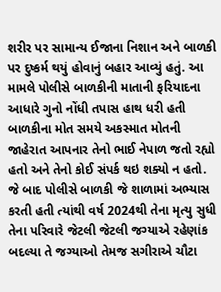શરીર પર સામાન્ય ઈજાના નિશાન અને બાળકી પર દુષ્કર્મ થયું હોવાનું બહાર આવ્યું હતું. આ મામલે પોલીસે બાળકીની માતાની ફરિયાદના આધારે ગુનો નોંધી તપાસ હાથ ધરી હતી
બાળકીના મોત સમયે અકસ્માત મોતની જાહેરાત આપનાર તેનો ભાઈ નેપાળ જતો રહ્યો હતો અને તેનો કોઈ સંપર્ક થઇ શક્યો ન હતો. જે બાદ પોલીસે બાળકી જે શાળામાં અભ્યાસ કરતી હતી ત્યાંથી વર્ષ 2024થી તેના મૃત્યુ સુધી તેના પરિવારે જેટલી જેટલી જગ્યાએ રહેણાંક બદલ્યા તે જગ્યાઓ તેમજ સગીરાએ ચૌટા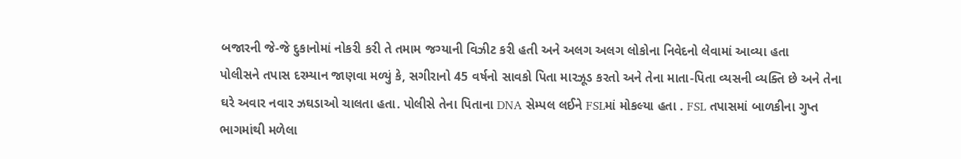બજારની જે-જે દુકાનોમાં નોકરી કરી તે તમામ જગ્યાની વિઝીટ કરી હતી અને અલગ અલગ લોકોના નિવેદનો લેવામાં આવ્યા હતા
પોલીસને તપાસ દરમ્યાન જાણવા મળ્યું કે, સગીરાનો 45 વર્ષનો સાવકો પિતા મારઝૂડ કરતો અને તેના માતા-પિતા વ્યસની વ્યક્તિ છે અને તેના ઘરે અવાર નવાર ઝઘડાઓ ચાલતા હતા. પોલીસે તેના પિતાના DNA સેમ્પલ લઈને FSLમાં મોકલ્યા હતા . FSL તપાસમાં બાળકીના ગુપ્ત ભાગમાંથી મળેલા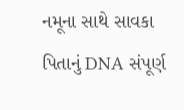નમૂના સાથે સાવકા પિતાનું DNA સંપૂર્ણ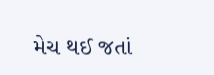મેચ થઈ જતાં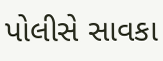પોલીસે સાવકા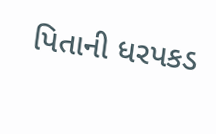પિતાની ધરપકડ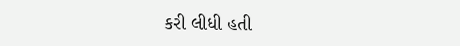કરી લીધી હતી